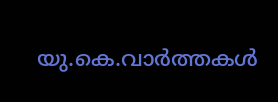യു.കെ.വാര്‍ത്തകള്‍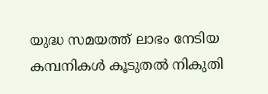യുദ്ധ സമയത്ത് ലാഭം നേടിയ കമ്പനികള്‍ കൂടുതല്‍ നികുതി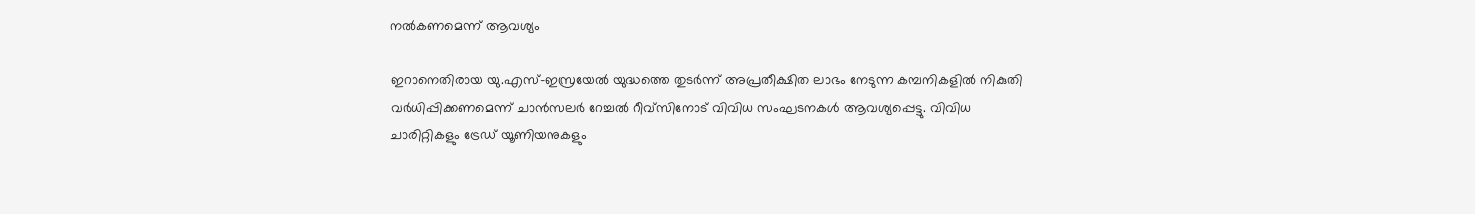നല്‍കണമെന്ന് ആവശ്യം

ഇറാനെതിരായ യു.എസ്-ഇസ്രയേല്‍ യുദ്ധത്തെ തുടര്‍ന്ന് അപ്രതീക്ഷിത ലാഭം നേടുന്ന കമ്പനികളില്‍ നികുതി വര്‍ധിപ്പിക്കണമെന്ന് ചാന്‍സലര്‍ റേച്ചല്‍ റീവ്‌സിനോട് വിവിധ സംഘടനകള്‍ ആവശ്യപ്പെട്ടു. വിവിധ ചാരിറ്റികളും ട്രേഡ് യൂണിയനുകളും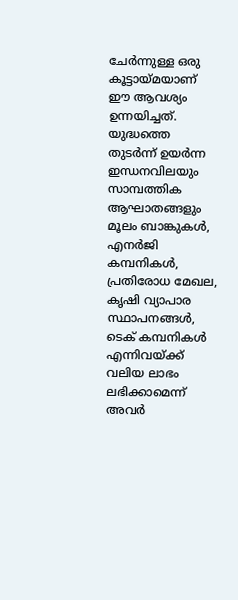ചേര്‍ന്നുള്ള ഒരു കൂട്ടായ്മയാണ് ഈ ആവശ്യം ഉന്നയിച്ചത്. യുദ്ധത്തെ തുടര്‍ന്ന് ഉയര്‍ന്ന ഇന്ധനവിലയും സാമ്പത്തിക ആഘാതങ്ങളും മൂലം ബാങ്കുകള്‍, എനര്‍ജി കമ്പനികള്‍, പ്രതിരോധ മേഖല, കൃഷി വ്യാപാര സ്ഥാപനങ്ങള്‍, ടെക് കമ്പനികള്‍ എന്നിവയ്ക്ക് വലിയ ലാഭം ലഭിക്കാമെന്ന് അവര്‍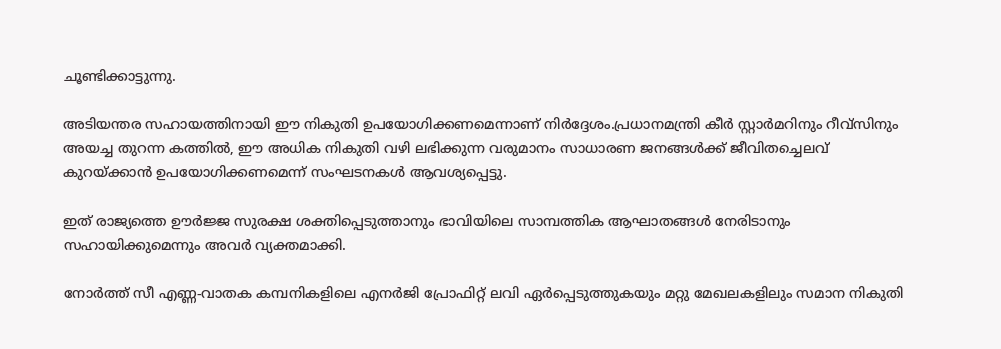ചൂണ്ടിക്കാട്ടുന്നു.

അടിയന്തര സഹായത്തിനായി ഈ നികുതി ഉപയോഗിക്കണമെന്നാണ് നിര്‍ദ്ദേശം.പ്രധാനമന്ത്രി കീര്‍ സ്റ്റാര്‍മറിനും റീവ്‌സിനും അയച്ച തുറന്ന കത്തില്‍, ഈ അധിക നികുതി വഴി ലഭിക്കുന്ന വരുമാനം സാധാരണ ജനങ്ങള്‍ക്ക് ജീവിതച്ചെലവ് കുറയ്ക്കാന്‍ ഉപയോഗിക്കണമെന്ന് സംഘടനകള്‍ ആവശ്യപ്പെട്ടു.

ഇത് രാജ്യത്തെ ഊര്‍ജ്ജ സുരക്ഷ ശക്തിപ്പെടുത്താനും ഭാവിയിലെ സാമ്പത്തിക ആഘാതങ്ങള്‍ നേരിടാനും സഹായിക്കുമെന്നും അവര്‍ വ്യക്തമാക്കി.

നോര്‍ത്ത് സീ എണ്ണ-വാതക കമ്പനികളിലെ എനര്‍ജി പ്രോഫിറ്റ് ലവി ഏര്‍പ്പെടുത്തുകയും മറ്റു മേഖലകളിലും സമാന നികുതി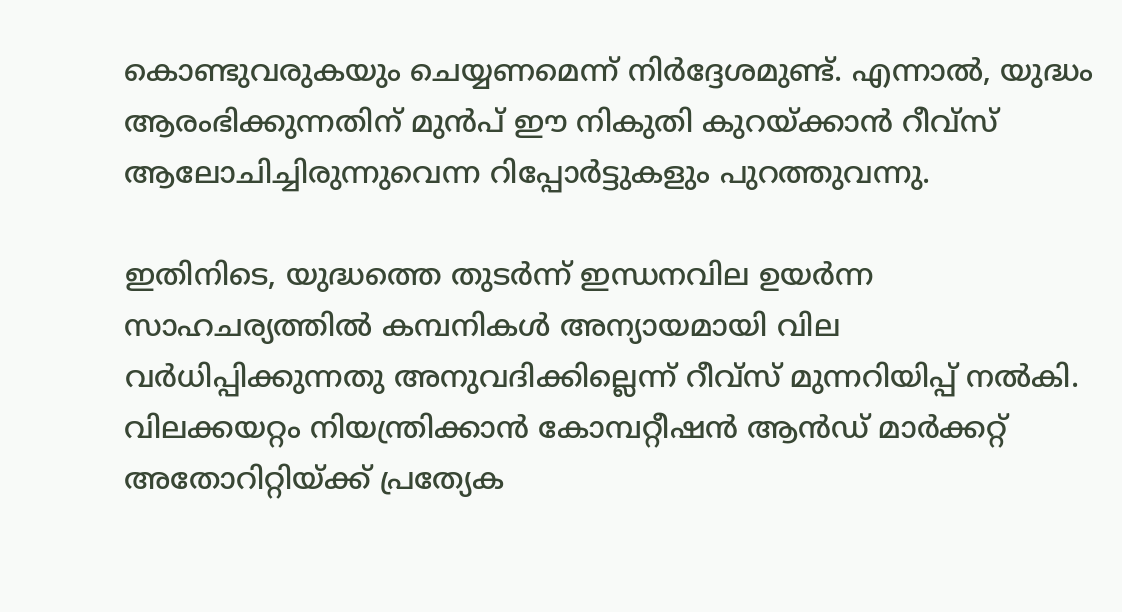കൊണ്ടുവരുകയും ചെയ്യണമെന്ന് നിര്‍ദ്ദേശമുണ്ട്. എന്നാല്‍, യുദ്ധം ആരംഭിക്കുന്നതിന് മുന്‍പ് ഈ നികുതി കുറയ്ക്കാന്‍ റീവ്‌സ് ആലോചിച്ചിരുന്നുവെന്ന റിപ്പോര്‍ട്ടുകളും പുറത്തുവന്നു.

ഇതിനിടെ, യുദ്ധത്തെ തുടര്‍ന്ന് ഇന്ധനവില ഉയര്‍ന്ന സാഹചര്യത്തില്‍ കമ്പനികള്‍ അന്യായമായി വില വര്‍ധിപ്പിക്കുന്നതു അനുവദിക്കില്ലെന്ന് റീവ്‌സ് മുന്നറിയിപ്പ് നല്‍കി. വിലക്കയറ്റം നിയന്ത്രിക്കാന്‍ കോമ്പറ്റീഷന്‍ ആന്‍ഡ് മാര്‍ക്കറ്റ് അതോറിറ്റിയ്ക്ക് പ്രത്യേക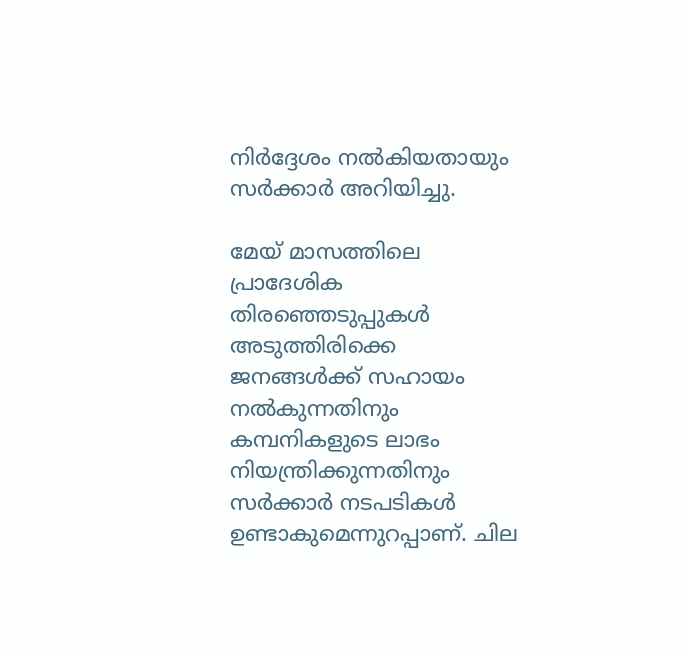നിര്‍ദ്ദേശം നല്‍കിയതായും സര്‍ക്കാര്‍ അറിയിച്ചു.

മേയ് മാസത്തിലെ പ്രാദേശിക തിരഞ്ഞെടുപ്പുകള്‍ അടുത്തിരിക്കെ ജനങ്ങള്‍ക്ക് സഹായം നല്‍കുന്നതിനും കമ്പനികളുടെ ലാഭം നിയന്ത്രിക്കുന്നതിനും സര്‍ക്കാര്‍ നടപടികള്‍ ഉണ്ടാകുമെന്നുറപ്പാണ്. ചില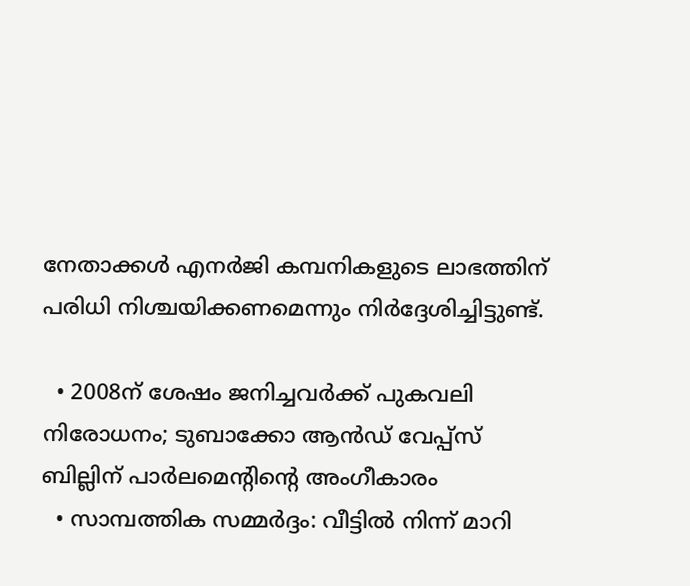നേതാക്കള്‍ എനര്‍ജി കമ്പനികളുടെ ലാഭത്തിന് പരിധി നിശ്ചയിക്കണമെന്നും നിര്‍ദ്ദേശിച്ചിട്ടുണ്ട്.

  • 2008ന് ശേഷം ജനിച്ചവര്‍ക്ക് പുകവലി നിരോധനം; ടുബാക്കോ ആന്‍ഡ് വേപ്പ്‌സ് ബില്ലിന് പാര്‍ലമെന്റിന്റെ അംഗീകാരം
  • സാമ്പത്തിക സമ്മര്‍ദ്ദം: വീട്ടില്‍ നിന്ന് മാറി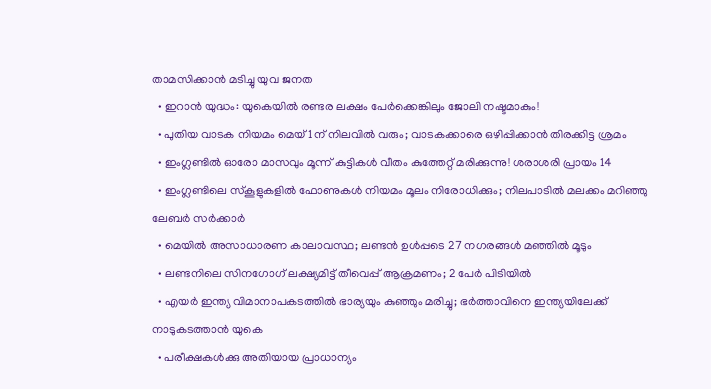താമസിക്കാന്‍ മടിച്ചു യുവ ജനത
  • ഇറാന്‍ യുദ്ധം: യുകെയില്‍ രണ്ടര ലക്ഷം പേര്‍ക്കെങ്കിലും ജോലി നഷ്ടമാകും!
  • പുതിയ വാടക നിയമം മെയ് 1ന് നിലവില്‍ വരും; വാടകക്കാരെ ഒഴിപ്പിക്കാന്‍ തിരക്കിട്ട ശ്രമം
  • ഇംഗ്ലണ്ടില്‍ ഓരോ മാസവും മൂന്ന് കുട്ടികള്‍ വീതം കുത്തേറ്റ് മരിക്കുന്നു! ശരാശരി പ്രായം 14
  • ഇംഗ്ലണ്ടിലെ സ്‌കൂളുകളില്‍ ഫോണുകള്‍ നിയമം മൂലം നിരോധിക്കും; നിലപാടില്‍ മലക്കം മറിഞ്ഞു ലേബര്‍ സര്‍ക്കാര്‍
  • മെയില്‍ അസാധാരണ കാലാവസ്ഥ; ലണ്ടന്‍ ഉള്‍പ്പടെ 27 നഗരങ്ങള്‍ മഞ്ഞില്‍ മൂടും
  • ലണ്ടനിലെ സിനഗോഗ്‌ ലക്ഷ്യമിട്ട് തീവെപ്പ് ആക്രമണം; 2 പേര്‍ പിടിയില്‍
  • എയര്‍ ഇന്ത്യ വിമാനാപകടത്തില്‍ ഭാര്യയും കുഞ്ഞും മരിച്ചു; ഭര്‍ത്താവിനെ ഇന്ത്യയിലേക്ക് നാടുകടത്താന്‍ യുകെ
  • പരീക്ഷകള്‍ക്കു അതിയായ പ്രാധാന്യം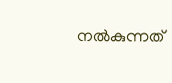നല്‍കുന്നത്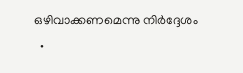ഒഴിവാക്കണമെന്നു നിര്‍ദ്ദേശം
  •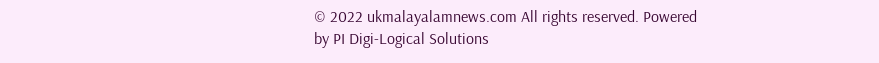© 2022 ukmalayalamnews.com All rights reserved. Powered by PI Digi-Logical Solutions